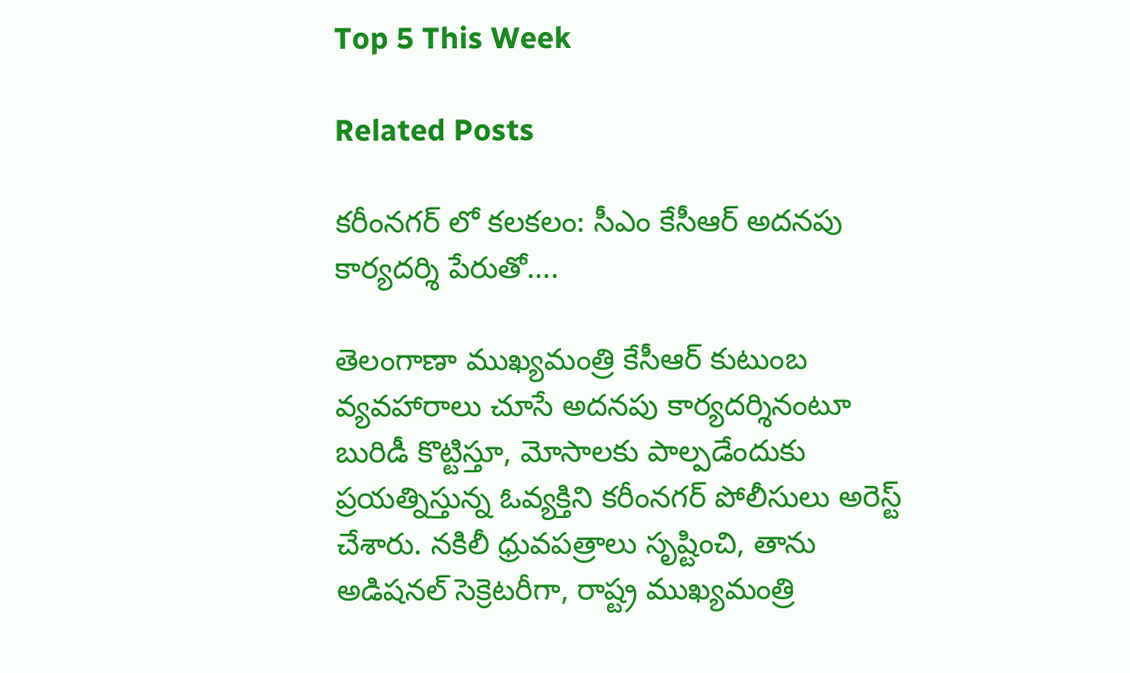Top 5 This Week

Related Posts

కరీంనగర్ లో కలకలం: సీఎం కేసీఆర్ అదనపు కార్యదర్శి పేరుతో….

తెలంగాణా ముఖ్యమంత్రి కేసీఆర్ కుటుంబ వ్యవహారాలు చూసే అదనపు కార్యదర్శినంటూ బురిడీ కొట్టిస్తూ, మోసాలకు పాల్పడేందుకు ప్రయత్నిస్తున్న ఓవ్యక్తిని కరీంనగర్ పోలీసులు అరెస్ట్ చేశారు. నకిలీ ధ్రువపత్రాలు సృష్టించి, తాను అడిషనల్ సెక్రెటరీగా, రాష్ట్ర ముఖ్యమంత్రి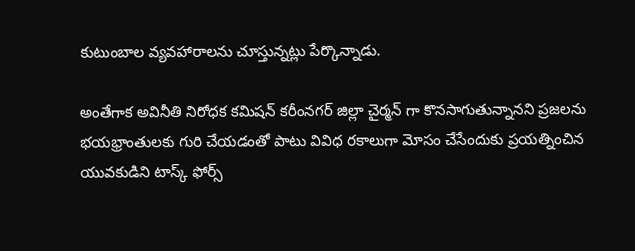కుటుంబాల వ్యవహారాలను చూస్తున్నట్లు పేర్కొన్నాడు.

అంతేగాక అవినీతి నిరోధక కమిషన్ కరీంనగర్ జిల్లా చైర్మన్ గా కొనసాగుతున్నానని ప్రజలను భయభ్రాంతులకు గురి చేయడంతో పాటు వివిధ రకాలుగా మోసం చేసేందుకు ప్రయత్నించిన యువకుడిని టాస్క్ ఫోర్స్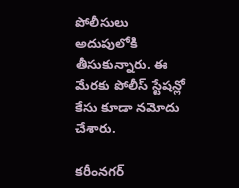పోలీసులు అదుపులోకి తీసుకున్నారు. ఈ మేరకు పోలీస్ స్టేషన్లో కేసు కూడా నమోదు చేశారు.

కరీంనగర్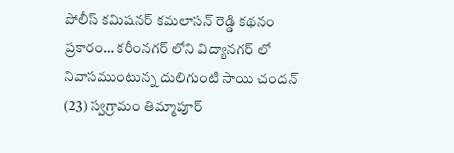పోలీస్ కమిషనర్ కమలాసన్ రెడ్డి కథనం ప్రకారం… కరీంనగర్ లోని విద్యానగర్ లో నివాసముంటున్న దులిగుంటి సాయి చందన్ (23) స్వగ్రామం తిమ్మాపూర్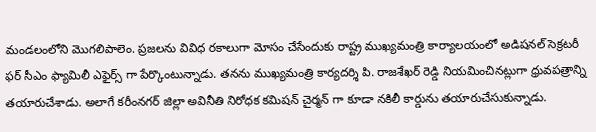మండలంలోని మొగలిపాలెం. ప్రజలను వివిధ రకాలుగా మోసం చేసేందుకు రాష్ట్ర ముఖ్యమంత్రి కార్యాలయంలో అడిషనల్ సెక్రటరీ ఫర్ సీఎం ఫ్యామిలీ ఎఫైర్స్ గా పేర్కొంటున్నాడు. తనను ముఖ్యమంత్రి కార్యదర్శి పి. రాజశేఖర్ రెడ్డి నియమించినట్లుగా ధ్రువపత్రాన్ని తయారుచేశాడు. అలాగే కరీంనగర్ జిల్లా అవినీతి నిరోధక కమిషన్ చైర్మన్ గా కూడా నకిలీ కార్డును తయారుచేసుకున్నాడు.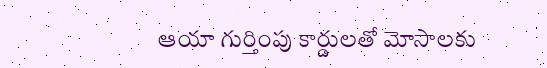ఆయా గుర్తింపు కార్డులతో మోసాలకు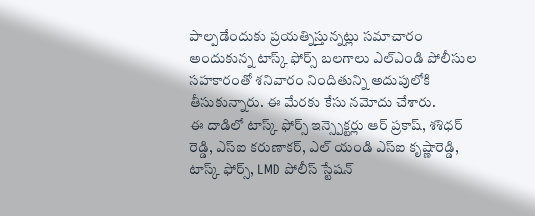పాల్పడేందుకు ప్రయత్నిస్తున్నట్లు సమాచారం అందుకున్న టాస్క్ ఫోర్స్ బలగాలు ఎల్ఎండి పోలీసుల సహకారంతో శనివారం నిందితున్ని అదుపులోకి తీసుకున్నారు. ఈ మేరకు కేసు నమోదు చేశారు.
ఈ దాడిలో టాస్క్ ఫోర్స్ ఇన్స్పెక్టర్లు ఆర్ ప్రకాష్, శశిధర్ రెడ్డి, ఎస్ఐ కరుణాకర్, ఎల్ యండి ఎస్ఐ కృష్ణారెడ్డి, టాస్క్ ఫోర్స్, LMD పోలీస్ స్టేషన్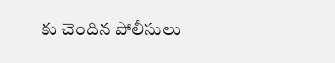కు చెందిన పోలీసులు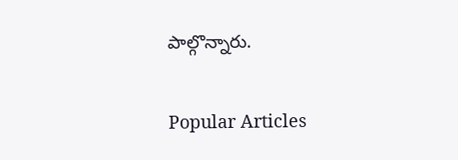పాల్గొన్నారు.

Popular Articles